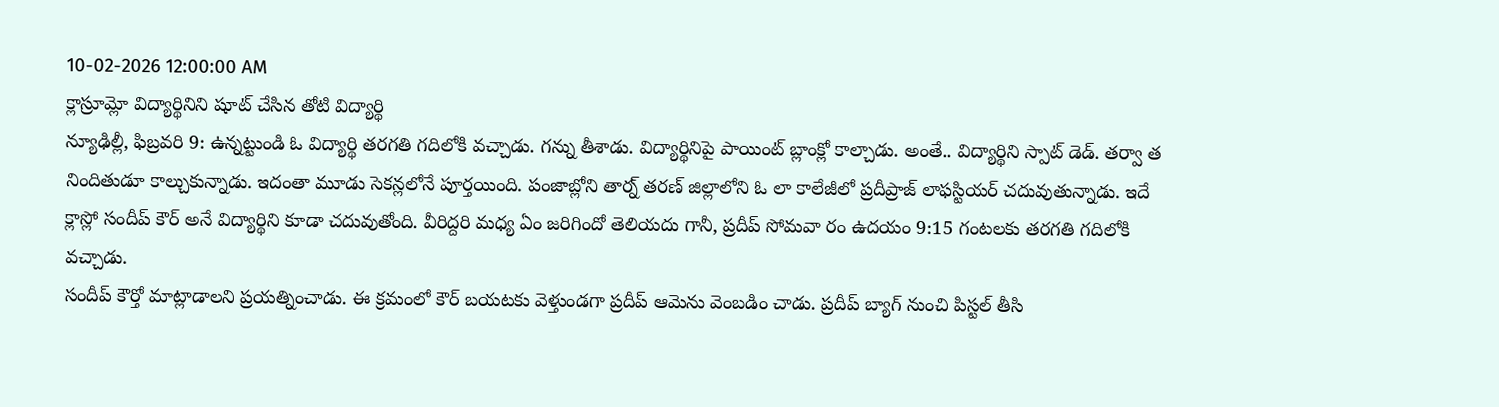10-02-2026 12:00:00 AM
క్లాస్రూమ్లో విద్యార్థినిని షూట్ చేసిన తోటి విద్యార్థి
న్యూఢిల్లీ, ఫిబ్రవరి 9: ఉన్నట్టుండి ఓ విద్యార్థి తరగతి గదిలోకి వచ్చాడు. గన్ను తీశాడు. విద్యార్థినిపై పాయింట్ బ్లాంక్లో కాల్చాడు. అంతే.. విద్యార్థిని స్పాట్ డెడ్. తర్వా త నిందితుడూ కాల్చుకున్నాడు. ఇదంతా మూడు సెకన్లలోనే పూర్తయింది. పంజాబ్లోని తార్న్ తరణ్ జిల్లాలోని ఓ లా కాలేజీలో ప్రదీప్రాజ్ లాఫస్టియర్ చదువుతున్నాడు. ఇదే క్లాస్లో సందీప్ కౌర్ అనే విద్యార్థిని కూడా చదువుతోంది. వీరిద్దరి మధ్య ఏం జరిగిందో తెలియదు గానీ, ప్రదీప్ సోమవా రం ఉదయం 9:15 గంటలకు తరగతి గదిలోకి వచ్చాడు.
సందీప్ కౌర్తో మాట్లాడాలని ప్రయత్నించాడు. ఈ క్రమంలో కౌర్ బయటకు వెళ్తుండగా ప్రదీప్ ఆమెను వెంబడిం చాడు. ప్రదీప్ బ్యాగ్ నుంచి పిస్టల్ తీసి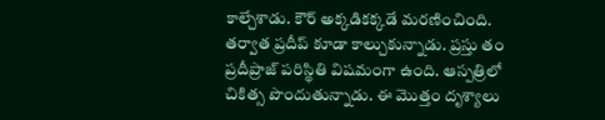కాల్చేశాడు. కౌర్ అక్కడికక్కడే మరణించింది. తర్వాత ప్రదీప్ కూడా కాల్చుకున్నాడు. ప్రస్తు తం ప్రదీప్రాజ్ పరిస్థితి విషమంగా ఉంది. ఆస్పత్రిలో చికిత్స పొందుతున్నాడు. ఈ మొత్తం దృశ్యాలు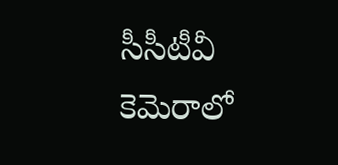సీసీటీవీ కెమెరాలో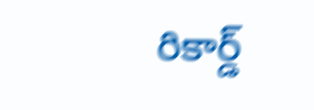రికార్డ్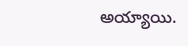అయ్యాయి.